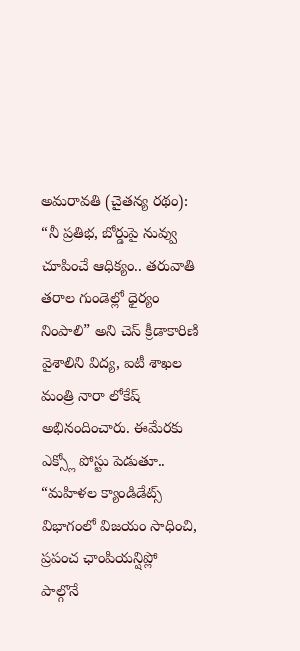అమరావతి (చైతన్య రథం): “నీ ప్రతిభ, బోర్డుపై నువ్వు చూపించే ఆధిక్యం.. తరువాతి తరాల గుండెల్లో ధైర్యం నింపాలి” అని చెస్ క్రీడాకారిణి వైశాలిని విద్య, ఐటీ శాఖల మంత్రి నారా లోకేష్ అభినందించారు. ఈమేరకు ఎక్స్లో పోస్టు పెడుతూ.. “మహిళల క్యాండిడేట్స్ విభాగంలో విజయం సాధించి, ప్రపంచ ఛాంపియన్షిప్లో పాల్గొనే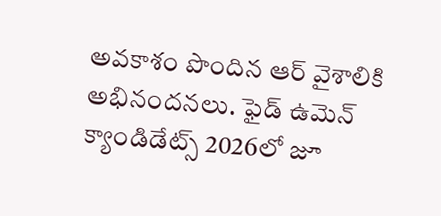అవకాశం పొందిన ఆర్ వైశాలికి అభినందనలు. ఫైడ్ ఉమెన్ క్యాండిడేట్స్ 2026లో జూ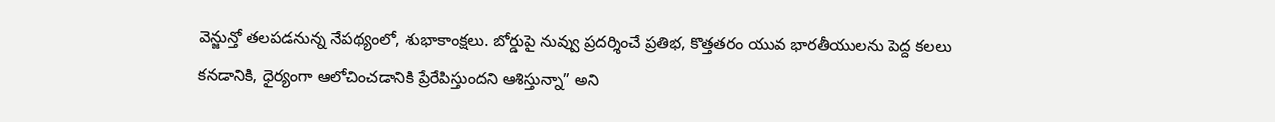వెన్జున్తో తలపడనున్న నేపథ్యంలో, శుభాకాంక్షలు. బోర్డుపై నువ్వు ప్రదర్శించే ప్రతిభ, కొత్తతరం యువ భారతీయులను పెద్ద కలలు కనడానికి, ధైర్యంగా ఆలోచించడానికి ప్రేరేపిస్తుందని ఆశిస్తున్నా” అని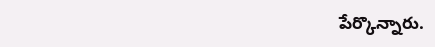పేర్కొన్నారు.